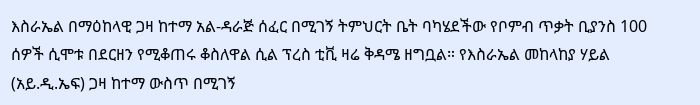እስራኤል በማዕከላዊ ጋዛ ከተማ አል-ዳራጅ ሰፈር በሚገኝ ትምህርት ቤት ባካሄደችው የቦምብ ጥቃት ቢያንስ 100 ሰዎች ሲሞቱ በደርዘን የሚቆጠሩ ቆስለዋል ሲል ፕረስ ቲቪ ዛሬ ቅዳሜ ዘግቧል። የእስራኤል መከላከያ ሃይል (አይ.ዲ.ኤፍ) ጋዛ ከተማ ውስጥ በሚገኝ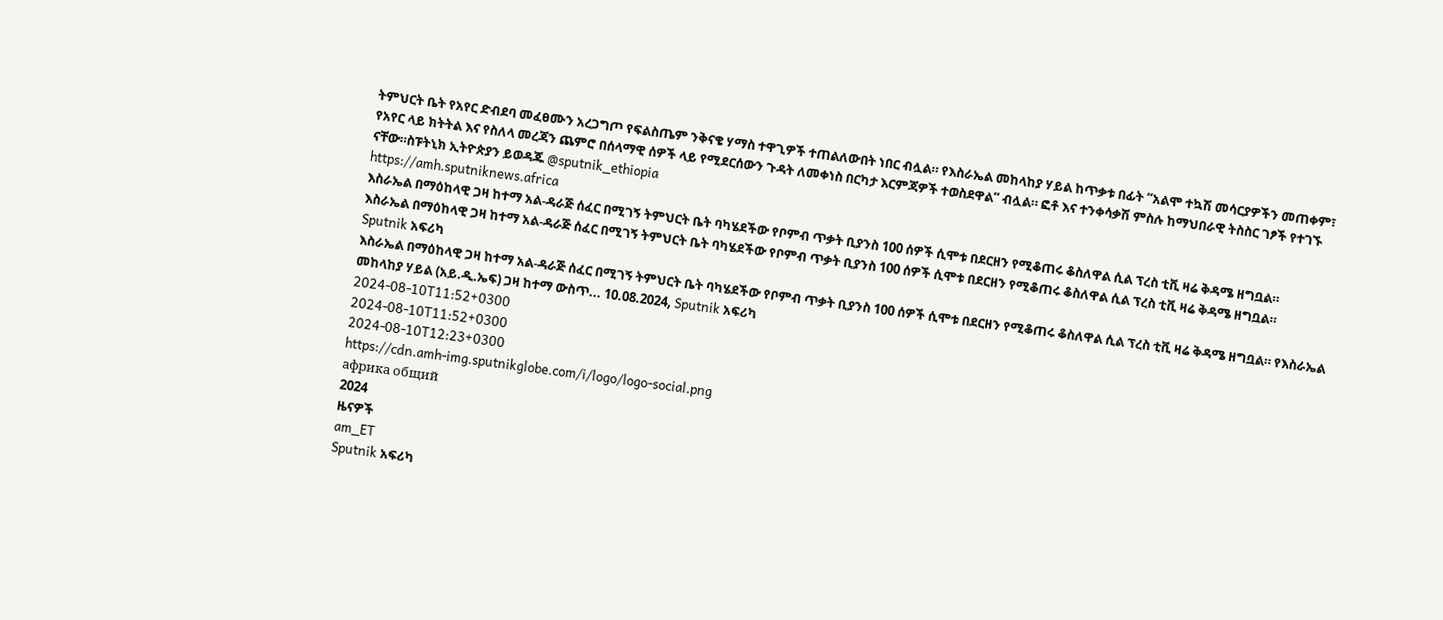ትምህርት ቤት የአየር ድብደባ መፈፀሙን አረጋግጦ የፍልስጤም ንቅናቄ ሃማስ ተዋጊዎች ተጠልለውበት ነበር ብሏል። የእስራኤል መከላከያ ሃይል ከጥቃቱ በፊት “አልሞ ተኳሽ መሳርያዎችን መጠቀም፣ የአየር ላይ ክትትል እና የስለላ መረጃን ጨምሮ በሰላማዊ ሰዎች ላይ የሚደርሰውን ጉዳት ለመቀነስ በርካታ እርምጃዎች ተወስደዋል” ብሏል። ፎቶ እና ተንቀሳቃሽ ምስሉ ከማህበራዊ ትስስር ገፆች የተገኙ ናቸው።ስፑትኒክ ኢትዮጵያን ይወዳጁ @sputnik_ethiopia
https://amh.sputniknews.africa
እስራኤል በማዕከላዊ ጋዛ ከተማ አል-ዳራጅ ሰፈር በሚገኝ ትምህርት ቤት ባካሄደችው የቦምብ ጥቃት ቢያንስ 100 ሰዎች ሲሞቱ በደርዘን የሚቆጠሩ ቆስለዋል ሲል ፕረስ ቲቪ ዛሬ ቅዳሜ ዘግቧል።
እስራኤል በማዕከላዊ ጋዛ ከተማ አል-ዳራጅ ሰፈር በሚገኝ ትምህርት ቤት ባካሄደችው የቦምብ ጥቃት ቢያንስ 100 ሰዎች ሲሞቱ በደርዘን የሚቆጠሩ ቆስለዋል ሲል ፕረስ ቲቪ ዛሬ ቅዳሜ ዘግቧል።
Sputnik አፍሪካ
እስራኤል በማዕከላዊ ጋዛ ከተማ አል-ዳራጅ ሰፈር በሚገኝ ትምህርት ቤት ባካሄደችው የቦምብ ጥቃት ቢያንስ 100 ሰዎች ሲሞቱ በደርዘን የሚቆጠሩ ቆስለዋል ሲል ፕረስ ቲቪ ዛሬ ቅዳሜ ዘግቧል። የእስራኤል መከላከያ ሃይል (አይ.ዲ.ኤፍ) ጋዛ ከተማ ውስጥ... 10.08.2024, Sputnik አፍሪካ
2024-08-10T11:52+0300
2024-08-10T11:52+0300
2024-08-10T12:23+0300
https://cdn.amh-img.sputnikglobe.com/i/logo/logo-social.png
африка общий
2024
ዜናዎች
am_ET
Sputnik አፍሪካ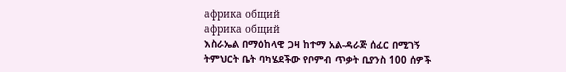африка общий
африка общий
እስራኤል በማዕከላዊ ጋዛ ከተማ አል-ዳራጅ ሰፈር በሚገኝ ትምህርት ቤት ባካሄደችው የቦምብ ጥቃት ቢያንስ 100 ሰዎች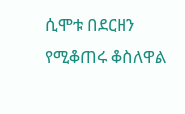ሲሞቱ በደርዘን የሚቆጠሩ ቆስለዋል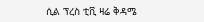ሲል ፕረስ ቲቪ ዛሬ ቅዳሜ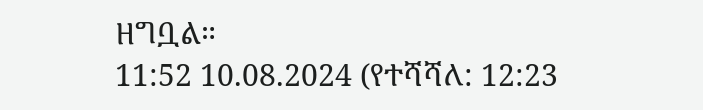ዘግቧል።
11:52 10.08.2024 (የተሻሻለ: 12:23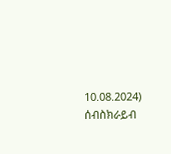10.08.2024)
ሰብስክራይብ